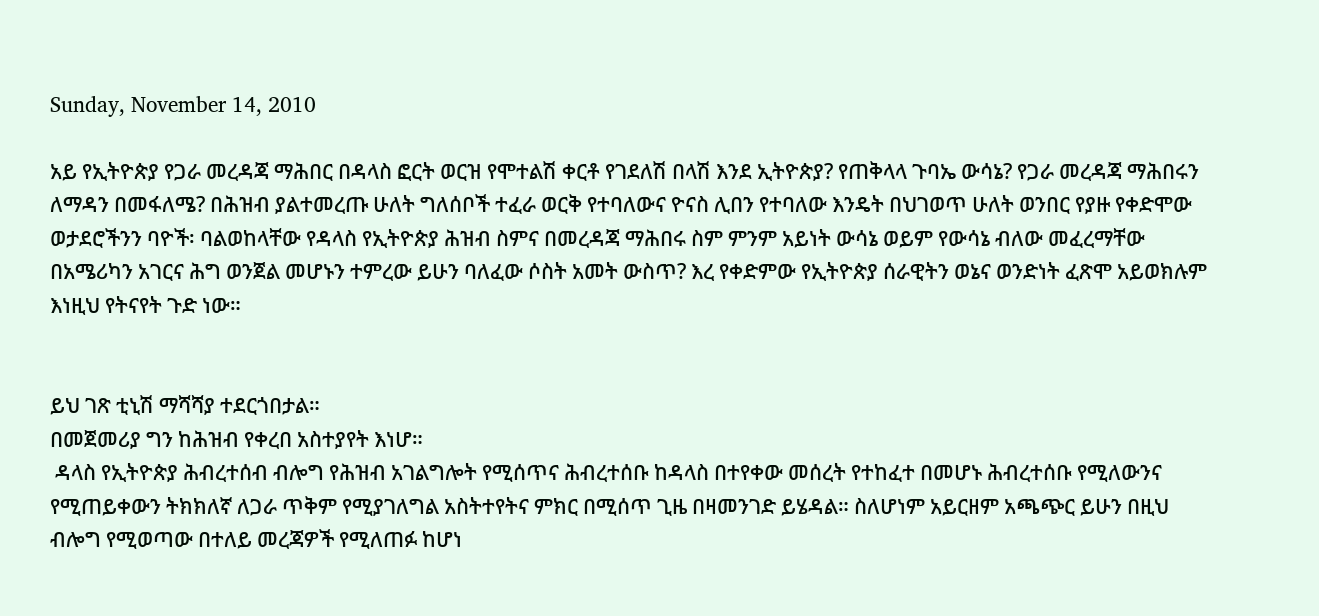Sunday, November 14, 2010

አይ የኢትዮጵያ የጋራ መረዳጃ ማሕበር በዳላስ ፎርት ወርዝ የሞተልሽ ቀርቶ የገደለሽ በላሽ እንደ ኢትዮጵያ? የጠቅላላ ጉባኤ ውሳኔ? የጋራ መረዳጃ ማሕበሩን ለማዳን በመፋለሜ? በሕዝብ ያልተመረጡ ሁለት ግለሰቦች ተፈራ ወርቅ የተባለውና ዮናስ ሊበን የተባለው እንዴት በህገወጥ ሁለት ወንበር የያዙ የቀድሞው ወታደሮችንን ባዮች፡ ባልወከላቸው የዳላስ የኢትዮጵያ ሕዝብ ስምና በመረዳጃ ማሕበሩ ስም ምንም አይነት ውሳኔ ወይም የውሳኔ ብለው መፈረማቸው በአሜሪካን አገርና ሕግ ወንጀል መሆኑን ተምረው ይሁን ባለፈው ሶስት አመት ውስጥ? እረ የቀድምው የኢትዮጵያ ሰራዊትን ወኔና ወንድነት ፈጽሞ አይወክሉም እነዚህ የትናየት ጉድ ነው።


ይህ ገጽ ቲኒሽ ማሻሻያ ተደርጎበታል።
በመጀመሪያ ግን ከሕዝብ የቀረበ አስተያየት እነሆ።
 ዳላስ የኢትዮጵያ ሕብረተሰብ ብሎግ የሕዝብ አገልግሎት የሚሰጥና ሕብረተሰቡ ከዳላስ በተየቀው መሰረት የተከፈተ በመሆኑ ሕብረተሰቡ የሚለውንና የሚጠይቀውን ትክክለኛ ለጋራ ጥቅም የሚያገለግል አስትተየትና ምክር በሚሰጥ ጊዜ በዛመንገድ ይሄዳል። ስለሆነም አይርዘም አጫጭር ይሁን በዚህ ብሎግ የሚወጣው በተለይ መረጃዎች የሚለጠፉ ከሆነ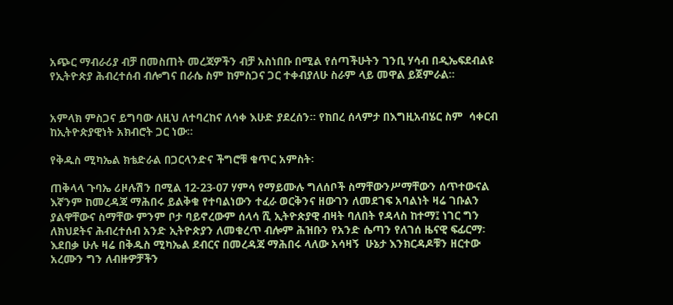አጭር ማብራሪያ ብቻ በመስጠት መረጃዎችን ብቻ አስነበቡ በሚል የሰጣችሁትን ገንቢ ሃሳብ በዲኤፍደብልዩ የኢትዮጵያ ሕብረተሰብ ብሎግና በራሴ ስም ከምስጋና ጋር ተቀብያለሁ ስራም ላይ መዋል ይጀምራል።


አምላክ ምስጋና ይግባው ለዚህ ለተባረከና ለሳቀ እሁድ ያደረሰን። የከበረ ሰላምታ በእግዚአብሄር ስም  ሳቀርብ ከኢትዮጵያዊነት አክብሮት ጋር ነው።

የቅዱስ ሚካኤል ክቴድራል በጋርላንድና ችግሮቹ ቁጥር አምስት፡

ጠቅላላ ጉባኤ ሪዞሉሽን በሚል 12-23-07 ሃምሳ የማይሙሉ ግለሰቦች ስማቸውንሥማቸውን ሰጥተውናል እኛንም ከመረዳጃ ማሕበሩ ይልቅቁ የተባልነውን ተፈራ ወርቅንና ዘውገን ለመደገፍ አባልነት ዛሬ ገቡልን ያልዋቸውና ስማቸው ምንም ቦታ ባይኖረውም ሰላሳ ሺ ኢትዮጵያዊ ብዛት ባለበት የዳላስ ከተማ፤ ነገር ግን ለክህደትና ሕብረተሰብ አንድ ኢትዮጵያን ለመቁረጥ ብሎም ሕዝቡን የአንድ ሴጣን የለገሰ ዜናዊ ፍፊርማ፡እደበቃ ሁሉ ዛሬ በቅዱስ ሚካኤል ደብርና በመረዳጃ ማሕበሩ ላለው አሳዛኝ  ሁኔታ እንክርዳዶቹን ዘርተው አረሙን ግን ለብዙዎቻችን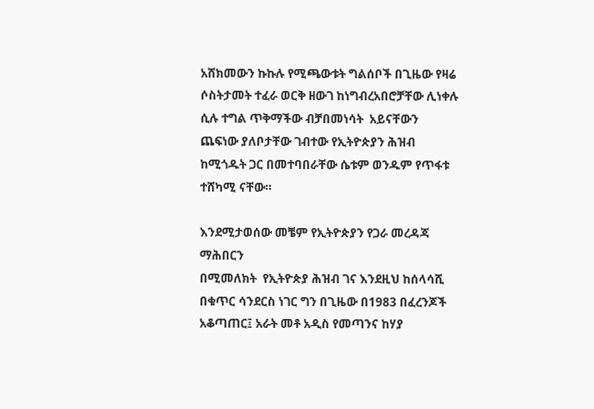አሸክመውን ኩኩሉ የሚጫውቱት ግልሰቦች በጊዜው የዛሬ ሶስትታመት ተፈራ ወርቅ ዘውገ ከነግብረአበሮቻቸው ሊነቀሉ ሲሉ ተግል ጥቅማችው ብቻበመነሳት  አይናቸውን ጨፍነው ያለቦታቸው ገብተው የኢትዮጵያን ሕዝብ ከሚጎዱት ጋር በመተባበራቸው ሴቱም ወንዱም የጥፋቱ ተሸካሚ ናቸው።

እንደሚታወሰው መቼም የኢትዮጵያን የጋራ መረዳጃ ማሕበርን
በሚመለክት  የኢትዮጵያ ሕዝብ ገና እንደዚህ ከሰላሳሺ በቁጥር ሳንደርስ ነገር ግን በጊዜው በ1983 በፈረንጆች አቆጣጠር፤ አራት መቶ አዲስ የመጣንና ከሃያ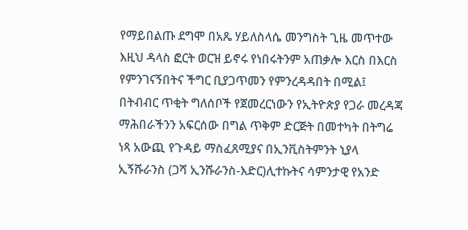የማይበልጡ ደግሞ በአጼ ሃይለስላሴ መንግስት ጊዜ መጥተው እዚህ ዳላስ ፎርት ወርዝ ይኖሩ የነበሩትንም አጠቃሎ እርስ በእርስ የምንገናኝበትና ችግር ቢያጋጥመን የምንረዳዳበት በሚል፤ በትብብር ጥቂት ግለሰቦች የጀመረርነውን የኢትዮጵያ የጋራ መረዳጃ ማሕበራችንን አፍርሰው በግል ጥቅም ድርጅት በመተካት በትግሬ ነጻ አውጪ የጉዳይ ማስፈጸሚያና በኢንቪስትምንት ኒያላ ኢኝሹራንስ (ጋሻ ኢንሹራንስ-እድር)ሊተኩትና ሳምንታዊ የአንድ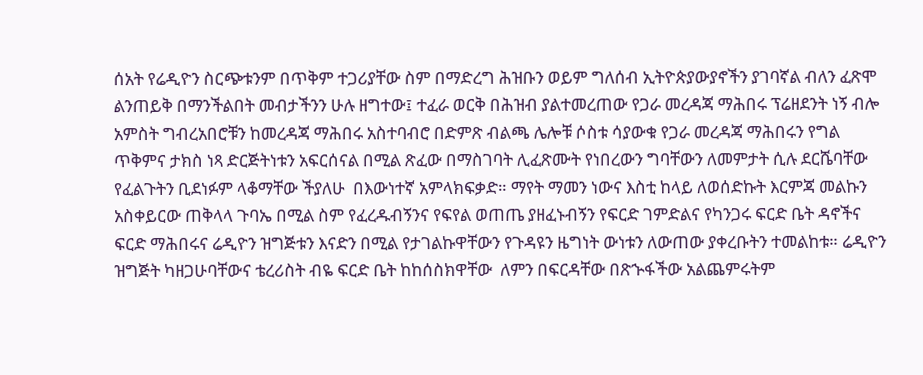ሰአት የሬዲዮን ስርጭቱንም በጥቅም ተጋሪያቸው ስም በማድረግ ሕዝቡን ወይም ግለሰብ ኢትዮጵያውያኖችን ያገባኛል ብለን ፈጽሞ ልንጠይቅ በማንችልበት መብታችንን ሁሉ ዘግተው፤ ተፈራ ወርቅ በሕዝብ ያልተመረጠው የጋራ መረዳጃ ማሕበሩ ፕሬዘደንት ነኝ ብሎ አምስት ግብረአበሮቹን ከመረዳጃ ማሕበሩ አስተባብሮ በድምጽ ብልጫ ሌሎቹ ሶስቱ ሳያውቁ የጋራ መረዳጃ ማሕበሩን የግል ጥቅምና ታክስ ነጻ ድርጅትነቱን አፍርሰናል በሚል ጽፈው በማስገባት ሊፈጽሙት የነበረውን ግባቸውን ለመምታት ሲሉ ደርሼባቸው የፈልጉትን ቢደነፉም ላቆማቸው ችያለሁ  በእውነተኛ አምላክፍቃድ። ማየት ማመን ነውና እስቲ ከላይ ለወሰድኩት እርምጃ መልኩን አስቀይርው ጠቅላላ ጉባኤ በሚል ስም የፈረዱብኝንና የፍየል ወጠጤ ያዘፈኑብኝን የፍርድ ገምድልና የካንጋሩ ፍርድ ቤት ዳኖችና ፍርድ ማሕበሩና ሬዲዮን ዝግጅቱን እናድን በሚል የታገልኩዋቸውን የጉዳዩን ዜግነት ውነቱን ለውጠው ያቀረቡትን ተመልከቱ። ሬዲዮን ዝግጅት ካዘጋሁባቸውና ቴረሪስት ብዬ ፍርድ ቤት ከከሰስክዋቸው  ለምን በፍርዳቸው በጽኍፋችው አልጨምሩትም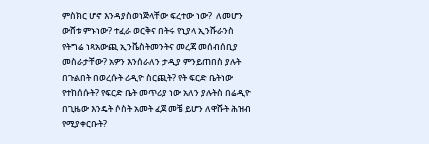ምስክር ሆኖ እንዳያስወነጅላቸው ፍረተው ነው?  ለመሆን ውሸቱ ምኑነው? ተፈራ ወርቅና በትሩ የኒያላ ኢንሹራንስ የትግሬ ነጻአውጪ ኢንቬስትመንትና መረጃ መሰብሰቢያ መስራታቸው? አዎን እንሰራለን ታዲያ ምንይጠበስ ያሉት በጉልበት በወረሱት ሪዲዮ ስርጪት? የት ፍርድ ቤትነው የተከሰሱት? የፍርድ ቤት መጥሪያ ነው አለን ያሉትስ በሬዲዮ በጊዜው እንዴት ሶስት አመት ፈጀ መቼ ይሆን ለዋሹት ሕዝብ የሚያቀርቡት?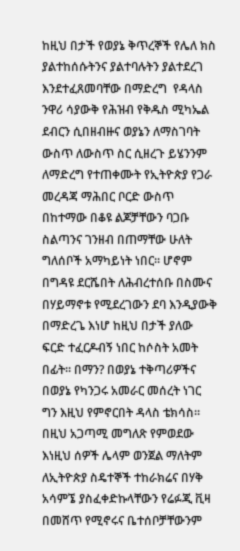ከዚህ በታች የወያኔ ቅጥረኞች የሌለ ክስ ያልተከሰሱትንና ያልተባሉትን ያልተደረገ እንደተፈጸመባቸው በማድረግ  የዳላስ ንዋሪ ሳያውቅ የሕዝብ የቅዱስ ሚካኤል ደብርን ሲበዘብዙና ወያኔን ለማስገባት ውስጥ ለውስጥ ስር ሲዘረጉ ይሄንንም ለማድረግ የተጠቀሙት የኢትዮጵያ የጋራ መረዳጃ ማሕበር ቦርድ ውስጥ በከተማው በቆዩ ልጆቻቸውን ባጋቡ ስልጣንና ገንዘብ በጠማቸው ሁለት ግለሰቦች አማካይነት ነበር። ሆኖም በግዳዩ ደርሼበት ለሕብረተሰቡ በስሙና በሃይማኖቱ የሚደረገውን ደባ እንዲያውቅ በማድረጌ እነሆ ከዚህ በታች ያለው ፍርድ ተፈርዶብኝ ነበር ከሶስት አመት በፊት። በማን? በወያኔ ተቅጣሪዎችና በወያኔ የካንጋሩ አመራር መሰረት ነገር ግን እዚህ የምኖርበት ዳላስ ቴክሳስ። በዚህ አጋጣሚ መግለጽ የምወደው እነዚህ ሰዎች ሌላም ወንጀል ማለትም ለኢትዮጵያ ስዴተኞች ተከራክሬና በሃቅ አሳምኜ ያስፈቀድኩላቸውን የሬፉጂ ቪዛ በመሸጥ የሚኖሩና ቤተሰቦቻቸውንም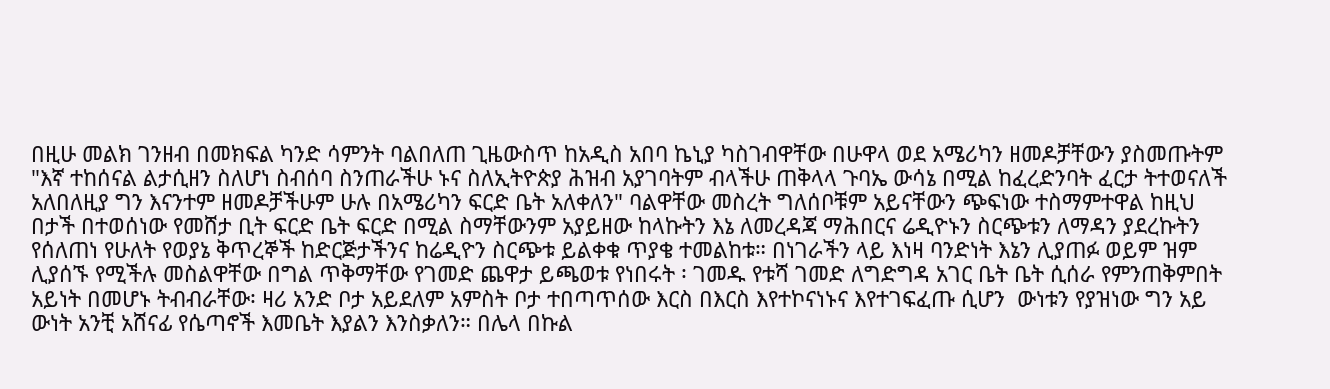በዚሁ መልክ ገንዘብ በመክፍል ካንድ ሳምንት ባልበለጠ ጊዜውስጥ ከአዲስ አበባ ኬኒያ ካስገብዋቸው በሁዋላ ወደ አሜሪካን ዘመዶቻቸውን ያስመጡትም "እኛ ተከሰናል ልታሲዘን ስለሆነ ስብሰባ ስንጠራችሁ ኑና ስለኢትዮጵያ ሕዝብ አያገባትም ብላችሁ ጠቅላላ ጉባኤ ውሳኔ በሚል ከፈረድንባት ፈርታ ትተወናለች አለበለዚያ ግን እናንተም ዘመዶቻችሁም ሁሉ በአሜሪካን ፍርድ ቤት አለቀለን" ባልዋቸው መስረት ግለሰቦቹም አይናቸውን ጭፍነው ተስማምተዋል ከዚህ በታች በተወሰነው የመሸታ ቢት ፍርድ ቤት ፍርድ በሚል ስማቸውንም አያይዘው ከላኩትን እኔ ለመረዳጃ ማሕበርና ሬዲዮኑን ስርጭቱን ለማዳን ያደረኩትን የሰለጠነ የሁለት የወያኔ ቅጥረኞች ከድርጅታችንና ከሬዲዮን ስርጭቱ ይልቀቁ ጥያቄ ተመልከቱ። በነገራችን ላይ እነዛ ባንድነት እኔን ሊያጠፉ ወይም ዝም ሊያሰኙ የሚችሉ መስልዋቸው በግል ጥቅማቸው የገመድ ጨዋታ ይጫወቱ የነበሩት ፡ ገመዱ የቱሻ ገመድ ለግድግዳ አገር ቤት ቤት ሲሰራ የምንጠቅምበት አይነት በመሆኑ ትብብራቸው፡ ዛሪ አንድ ቦታ አይደለም አምስት ቦታ ተበጣጥሰው እርስ በእርስ እየተኮናነኑና እየተገፍፈጡ ሲሆን  ውነቱን የያዝነው ግን አይ ውነት አንቺ አሸናፊ የሴጣኖች እመቤት እያልን እንስቃለን። በሌላ በኩል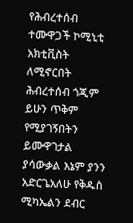የሕብረተሰብ ተሙዋጋች ኮሚኒቲ አክቲቪስት ለሚኖርበት ሕብረተሰብ ጎጂም ይሁን ጥቅም የሚያገኝበትን ይሙዋገታል ያሳውቃል እኔም ያንን አድርጌአለሁ የቅዱስ ሚካኤልን ደብር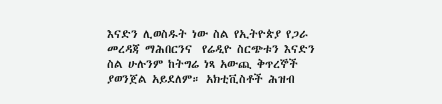እናድን ሊወስዱት ነው ስል የኢትዮጵያ የጋራ መረዳጃ ማሕበርንና  የሬዲዮ ስርጭቱን እናድን ስል ሁሉንም ከትግሬ ነጻ አውጪ ቅጥረኞች ያወንጀል አይደለም። አክቲቪስቶች ሕዝብ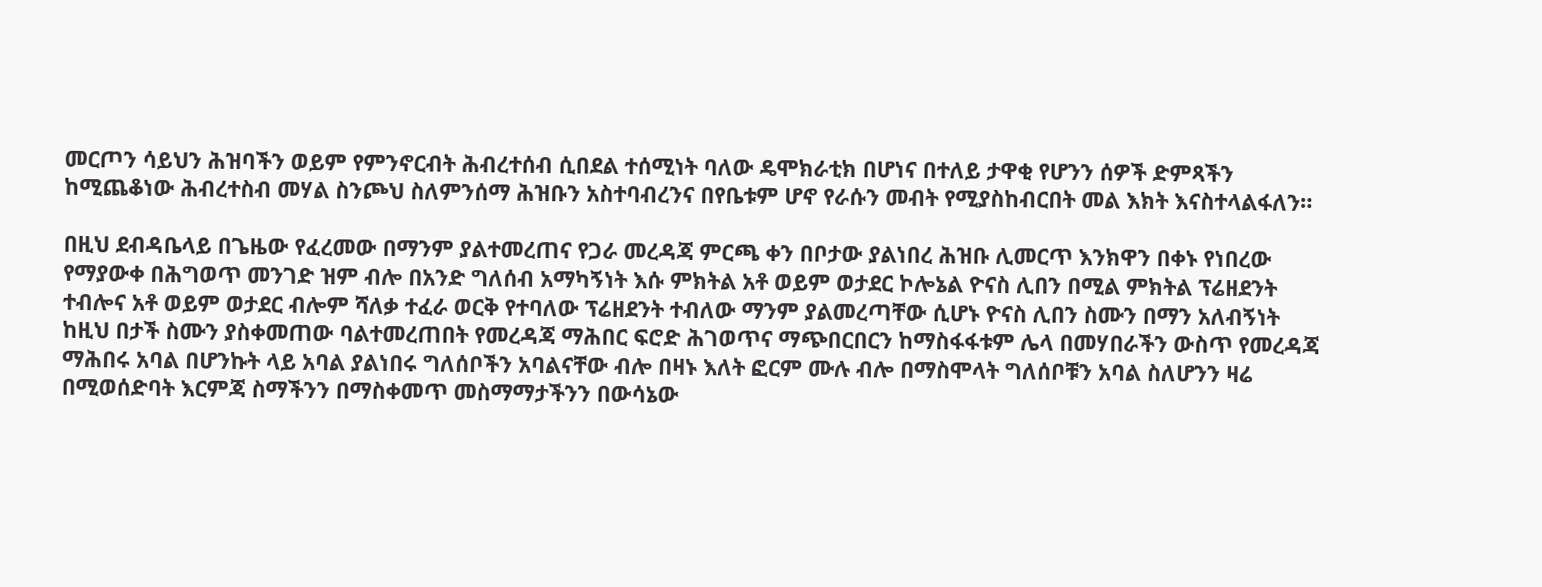መርጦን ሳይህን ሕዝባችን ወይም የምንኖርብት ሕብረተሰብ ሲበደል ተሰሚነት ባለው ዴሞክራቲክ በሆነና በተለይ ታዋቂ የሆንን ሰዎች ድምጻችን ከሚጨቆነው ሕብረተስብ መሃል ስንጮህ ስለምንሰማ ሕዝቡን አስተባብረንና በየቤቱም ሆኖ የራሱን መብት የሚያስከብርበት መል እክት እናስተላልፋለን።

በዚህ ደብዳቤላይ በጌዜው የፈረመው በማንም ያልተመረጠና የጋራ መረዳጃ ምርጫ ቀን በቦታው ያልነበረ ሕዝቡ ሊመርጥ እንክዋን በቀኑ የነበረው የማያውቀ በሕግወጥ መንገድ ዝም ብሎ በአንድ ግለሰብ አማካኝነት እሱ ምክትል አቶ ወይም ወታደር ኮሎኔል ዮናስ ሊበን በሚል ምክትል ፕሬዘደንት ተብሎና አቶ ወይም ወታደር ብሎም ሻለቃ ተፈራ ወርቅ የተባለው ፕሬዘደንት ተብለው ማንም ያልመረጣቸው ሲሆኑ ዮናስ ሊበን ስሙን በማን አለብኝነት ከዚህ በታች ስሙን ያስቀመጠው ባልተመረጠበት የመረዳጃ ማሕበር ፍሮድ ሕገወጥና ማጭበርበርን ከማስፋፋቱም ሌላ በመሃበራችን ውስጥ የመረዳጃ ማሕበሩ አባል በሆንኩት ላይ አባል ያልነበሩ ግለሰቦችን አባልናቸው ብሎ በዛኑ እለት ፎርም ሙሉ ብሎ በማስሞላት ግለሰቦቹን አባል ስለሆንን ዛሬ በሚወሰድባት እርምጃ ስማችንን በማስቀመጥ መስማማታችንን በውሳኔው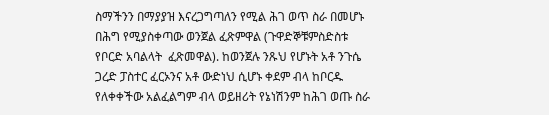ስማችንን በማያያዝ እናረጋግጣለን የሚል ሕገ ወጥ ስራ በመሆኑ በሕግ የሚያስቀጣው ወንጀል ፈጽምዋል (ጉዋድኞቹምስድስቱ የቦርድ አባልላት  ፈጽመዋል). ከወንጀሉ ንጹህ የሆኑት አቶ ንጉሴ ጋረድ ፓስተር ፈርኦንና አቶ ውድነህ ሲሆኑ ቀደም ብላ ከቦርዱ የለቀቀችው አልፈልግም ብላ ወይዘሪት የኔነሽንም ከሕገ ወጡ ስራ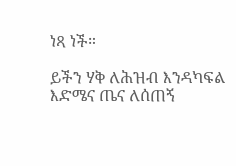ነጻ ነች።

ይችን ሃቅ ለሕዝብ እንዳካፍል እድሜና ጤና ለሰጠኝ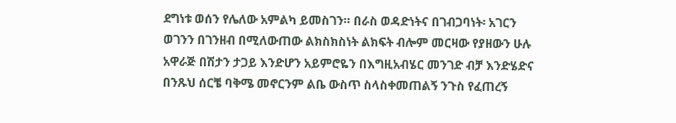ደግነቱ ወሰን የሌለው አምልካ ይመስገን። በራስ ወዳድነትና በገብጋባነት፡ አገርን ወገንን በገንዘብ በሚለውጠው ልክስክስነት ልክፍት ብሎም መርዛው የያዘውን ሁሉ አዋራጅ በሽታን ታጋይ እንድሆን አይምሮዬን በእግዚአብሄር መንገድ ብቻ እንድሄድና በንጹህ ሰርቼ ባቅሜ መኖርንም ልቤ ውስጥ ስላስቀመጠልኝ ንጉስ የፈጠረኝ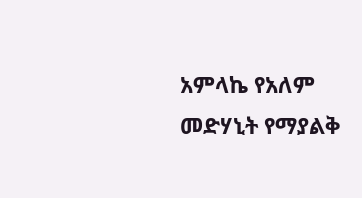አምላኬ የአለም መድሃኒት የማያልቅ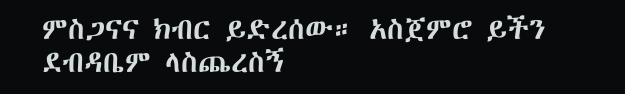ምስጋናና ክብር ይድረሰው። አስጀምሮ ይችን ደብዳቤም ላስጨረስኝ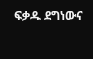ፍቃዱ ደግነውና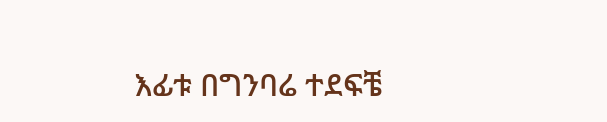እፊቱ በግንባሬ ተደፍቼ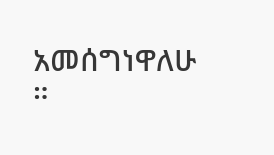አመሰግነዋለሁ ።